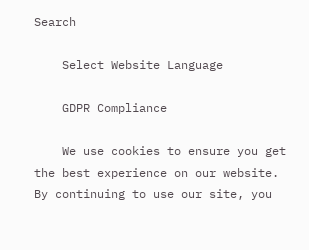Search

    Select Website Language

    GDPR Compliance

    We use cookies to ensure you get the best experience on our website. By continuing to use our site, you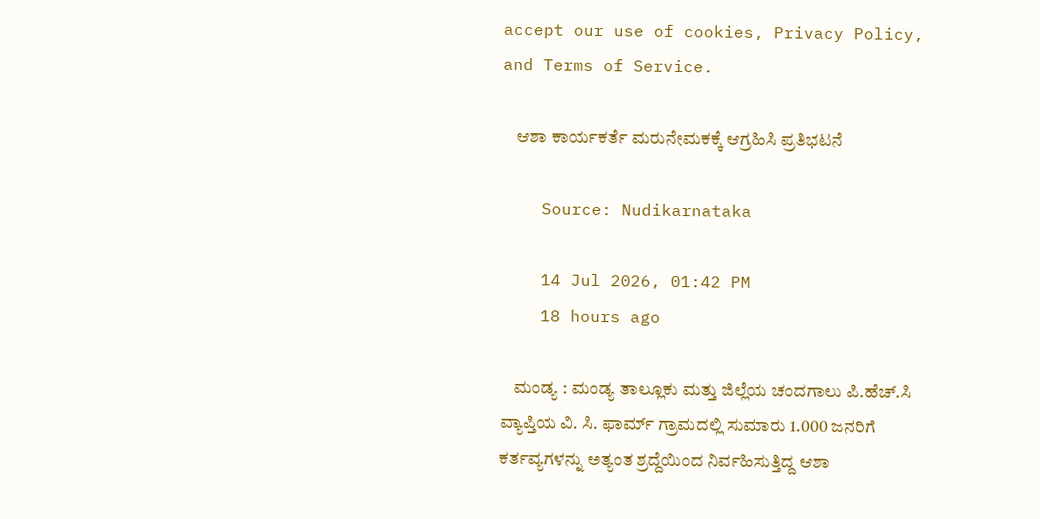accept our use of cookies, Privacy Policy, and Terms of Service.

    ಆಶಾ ಕಾರ್ಯಕರ್ತೆ ಮರುನೇಮಕಕ್ಕೆ ಆಗ್ರಹಿಸಿ ಪ್ರತಿಭಟನೆ

    Source: Nudikarnataka

    14 Jul 2026, 01:42 PM
    18 hours ago

    ಮಂಡ್ಯ : ಮಂಡ್ಯ ತಾಲ್ಲೂಕು ಮತ್ತು ಜಿಲ್ಲೆಯ ಚಂದಗಾಲು ಪಿ.ಹೆಚ್.ಸಿ ವ್ಯಾಪ್ತಿಯ ವಿ. ಸಿ. ಫಾರ್ಮ್ ಗ್ರಾಮದಲ್ಲಿ ಸುಮಾರು 1.000 ಜನರಿಗೆ ಕರ್ತವ್ಯಗಳನ್ನು ಅತ್ಯಂತ ಶ್ರದ್ದೆಯಿಂದ ನಿರ್ವಹಿಸುತ್ತಿದ್ದ ಆಶಾ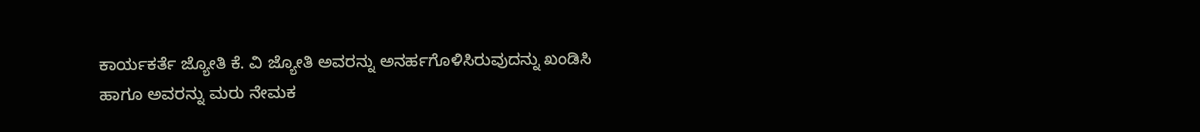ಕಾರ್ಯಕರ್ತೆ ಜ್ಯೋತಿ ಕೆ. ವಿ ಜ್ಯೋತಿ ಅವರನ್ನು ಅನರ್ಹಗೊಳಿಸಿರುವುದನ್ನು ಖಂಡಿಸಿ ಹಾಗೂ ಅವರನ್ನು ಮರು ನೇಮಕ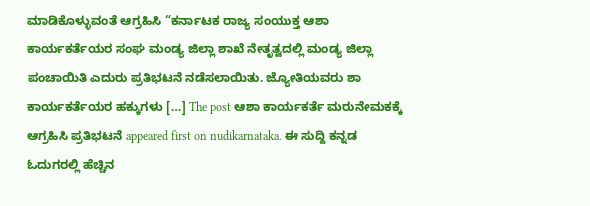ಮಾಡಿಕೊಳ್ಳುವಂತೆ ಆಗ್ರಹಿಸಿ “ಕರ್ನಾಟಕ ರಾಜ್ಯ ಸಂಯುಕ್ತ ಆಶಾ ಕಾರ್ಯಕರ್ತೆಯರ ಸಂಘ ಮಂಡ್ಯ ಜಿಲ್ಲಾ ಶಾಖೆ ನೇತೃತ್ವದಲ್ಲಿ ಮಂಡ್ಯ ಜಿಲ್ಲಾ ಪಂಚಾಯಿತಿ ಎದುರು ಪ್ರತಿಭಟನೆ ನಡೆಸಲಾಯಿತು. ಜ್ಯೋತಿಯವರು ಶಾ ಕಾರ್ಯಕರ್ತೆಯರ ಹಕ್ಕುಗಳು […] The post ಆಶಾ ಕಾರ್ಯಕರ್ತೆ ಮರುನೇಮಕಕ್ಕೆ ಆಗ್ರಹಿಸಿ ಪ್ರತಿಭಟನೆ appeared first on nudikarnataka. ಈ ಸುದ್ದಿ ಕನ್ನಡ ಓದುಗರಲ್ಲಿ ಹೆಚ್ಚಿನ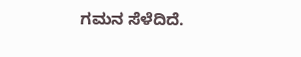ಗಮನ ಸೆಳೆದಿದೆ.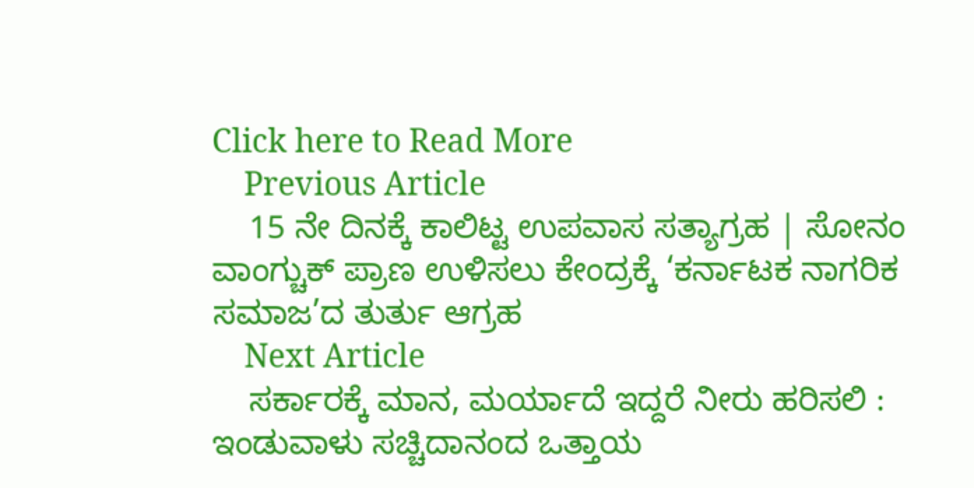Click here to Read More
    Previous Article
    15 ನೇ ದಿನಕ್ಕೆ ಕಾಲಿಟ್ಟ ಉಪವಾಸ ಸತ್ಯಾಗ್ರಹ | ಸೋನಂ ವಾಂಗ್ಚುಕ್ ಪ್ರಾಣ ಉಳಿಸಲು ಕೇಂದ್ರಕ್ಕೆ ‘ಕರ್ನಾಟಕ ನಾಗರಿಕ ಸಮಾಜ’ದ ತುರ್ತು ಆಗ್ರಹ
    Next Article
    ಸರ್ಕಾರಕ್ಕೆ ಮಾನ, ಮರ್ಯಾದೆ ಇದ್ದರೆ ನೀರು ಹರಿಸಲಿ : ಇಂಡುವಾಳು ಸಚ್ಚಿದಾನಂದ ಒತ್ತಾಯ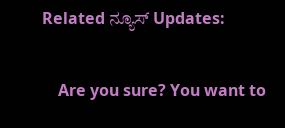Related ನ್ಯೂಸ್ Updates:

    Are you sure? You want to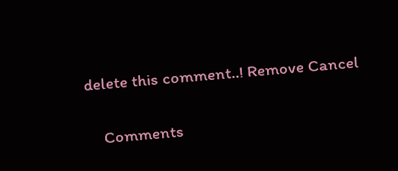delete this comment..! Remove Cancel

    Comments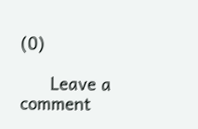(0)

      Leave a comment